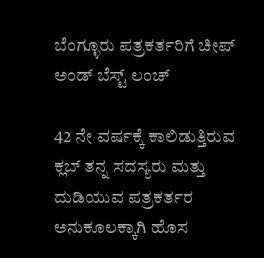ಬೆಂಗ್ಳೂರು ಪತ್ರಕರ್ತರಿಗೆ ಚೀಪ್ ಅಂಡ್ ಬೆಸ್ಟ್ ಲಂಚ್

42 ನೇ ವರ್ಷಕ್ಕೆ ಕಾಲಿಡುತ್ತಿರುವ ಕ್ಲಬ್ ತನ್ನ ಸದಸ್ಯರು ಮತ್ತು ದುಡಿಯುವ ಪತ್ರಕರ್ತರ ಅನುಕೂಲಕ್ಕಾಗಿ ಹೊಸ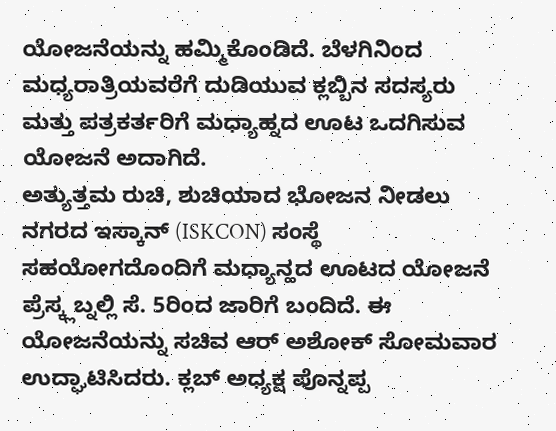ಯೋಜನೆಯನ್ನು ಹಮ್ಮಿಕೊಂಡಿದೆ. ಬೆಳಗಿನಿಂದ ಮಧ್ಯರಾತ್ರಿಯವರೆಗೆ ದುಡಿಯುವ ಕ್ಲಬ್ಬಿನ ಸದಸ್ಯರು ಮತ್ತು ಪತ್ರಕರ್ತರಿಗೆ ಮಧ್ಯಾಹ್ನದ ಊಟ ಒದಗಿಸುವ ಯೋಜನೆ ಅದಾಗಿದೆ.
ಅತ್ಯುತ್ತಮ ರುಚಿ, ಶುಚಿಯಾದ ಭೋಜನ ನೀಡಲು ನಗರದ ಇಸ್ಕಾನ್ (ISKCON) ಸಂಸ್ಥೆ ಸಹಯೋಗದೊಂದಿಗೆ ಮಧ್ಯಾನ್ಹದ ಊಟದ ಯೋಜನೆ ಪ್ರೆಸ್ಕ್ಲಬ್ನಲ್ಲಿ ಸೆ. 5ರಿಂದ ಜಾರಿಗೆ ಬಂದಿದೆ. ಈ ಯೋಜನೆಯನ್ನು ಸಚಿವ ಆರ್ ಅಶೋಕ್ ಸೋಮವಾರ ಉದ್ಘಾಟಿಸಿದರು. ಕ್ಲಬ್ ಅಧ್ಯಕ್ಷ ಪೊನ್ನಪ್ಪ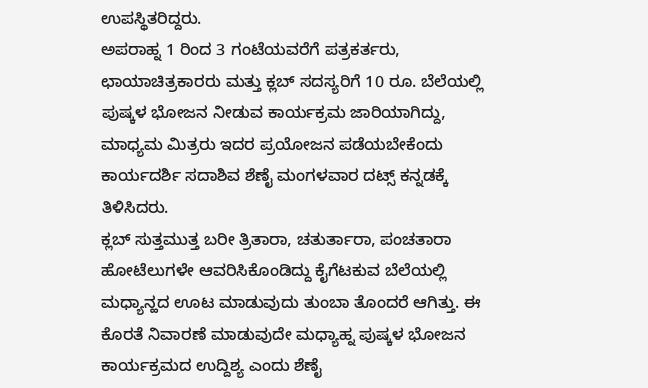ಉಪಸ್ಥಿತರಿದ್ದರು.
ಅಪರಾಹ್ನ 1 ರಿಂದ 3 ಗಂಟೆಯವರೆಗೆ ಪತ್ರಕರ್ತರು, ಛಾಯಾಚಿತ್ರಕಾರರು ಮತ್ತು ಕ್ಲಬ್ ಸದಸ್ಯರಿಗೆ 10 ರೂ. ಬೆಲೆಯಲ್ಲಿ ಪುಷ್ಕಳ ಭೋಜನ ನೀಡುವ ಕಾರ್ಯಕ್ರಮ ಜಾರಿಯಾಗಿದ್ದು, ಮಾಧ್ಯಮ ಮಿತ್ರರು ಇದರ ಪ್ರಯೋಜನ ಪಡೆಯಬೇಕೆಂದು ಕಾರ್ಯದರ್ಶಿ ಸದಾಶಿವ ಶೆಣೈ ಮಂಗಳವಾರ ದಟ್ಸ್ ಕನ್ನಡಕ್ಕೆ ತಿಳಿಸಿದರು.
ಕ್ಲಬ್ ಸುತ್ತಮುತ್ತ ಬರೀ ತ್ರಿತಾರಾ, ಚತುರ್ತಾರಾ, ಪಂಚತಾರಾ ಹೋಟೆಲುಗಳೇ ಆವರಿಸಿಕೊಂಡಿದ್ದು ಕೈಗೆಟಕುವ ಬೆಲೆಯಲ್ಲಿ ಮಧ್ಯಾನ್ಹದ ಊಟ ಮಾಡುವುದು ತುಂಬಾ ತೊಂದರೆ ಆಗಿತ್ತು. ಈ ಕೊರತೆ ನಿವಾರಣೆ ಮಾಡುವುದೇ ಮಧ್ಯಾಹ್ನ ಪುಷ್ಕಳ ಭೋಜನ ಕಾರ್ಯಕ್ರಮದ ಉದ್ದಿಶ್ಯ ಎಂದು ಶೆಣೈ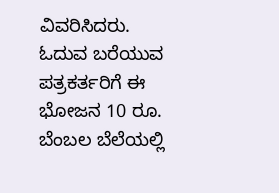ವಿವರಿಸಿದರು.
ಓದುವ ಬರೆಯುವ ಪತ್ರಕರ್ತರಿಗೆ ಈ ಭೋಜನ 10 ರೂ. ಬೆಂಬಲ ಬೆಲೆಯಲ್ಲಿ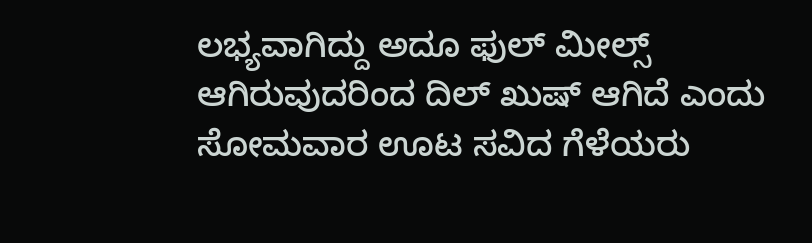ಲಭ್ಯವಾಗಿದ್ದು ಅದೂ ಫುಲ್ ಮೀಲ್ಸ್ ಆಗಿರುವುದರಿಂದ ದಿಲ್ ಖುಷ್ ಆಗಿದೆ ಎಂದು ಸೋಮವಾರ ಊಟ ಸವಿದ ಗೆಳೆಯರು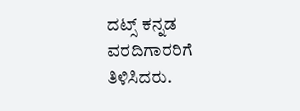ದಟ್ಸ್ ಕನ್ನಡ ವರದಿಗಾರರಿಗೆ ತಿಳಿಸಿದರು.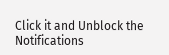Click it and Unblock the Notifications